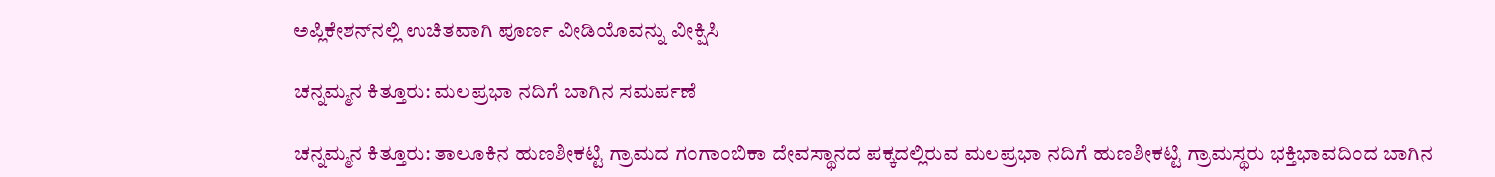ಅಪ್ಲಿಕೇಶನ್‌ನಲ್ಲಿ ಉಚಿತವಾಗಿ ಪೂರ್ಣ ವೀಡಿಯೊವನ್ನು ವೀಕ್ಷಿಸಿ

ಚನ್ನಮ್ಮನ ಕಿತ್ತೂರು: ಮಲಪ್ರಭಾ ನದಿಗೆ ಬಾಗಿನ ಸಮರ್ಪಣೆ

ಚನ್ನಮ್ಮನ ಕಿತ್ತೂರು: ತಾಲೂಕಿನ ಹುಣಶೀಕಟ್ಟಿ ಗ್ರಾಮದ ಗಂಗಾಂಬಿಕಾ ದೇವಸ್ಥಾನದ ಪಕ್ಕದಲ್ಲಿರುವ ಮಲಪ್ರಭಾ ನದಿಗೆ ಹುಣಶೀಕಟ್ಟಿ ಗ್ರಾಮಸ್ಥರು ಭಕ್ತಿಭಾವದಿಂದ ಬಾಗಿನ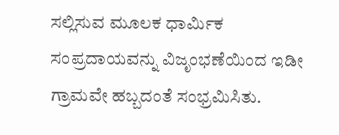ಸಲ್ಲಿಸುವ ಮೂಲಕ ಧಾರ್ಮಿಕ ಸಂಪ್ರದಾಯವನ್ನು ವಿಜೃಂಭಣೆಯಿಂದ ಇಡೀ ಗ್ರಾಮವೇ ಹಬ್ಬದಂತೆ ಸಂಭ್ರಮಿಸಿತು.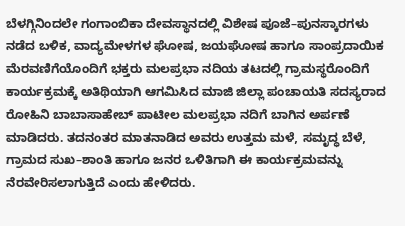ಬೆಳಗ್ಗಿನಿಂದಲೇ ಗಂಗಾಂಬಿಕಾ ದೇವಸ್ಥಾನದಲ್ಲಿ ವಿಶೇಷ ಪೂಜೆ–ಪುನಸ್ಕಾರಗಳು ನಡೆದ ಬಳಿಕ, ವಾದ್ಯಮೇಳಗಳ ಘೋಷ, ಜಯಘೋಷ ಹಾಗೂ ಸಾಂಪ್ರದಾಯಿಕ ಮೆರವಣಿಗೆಯೊಂದಿಗೆ ಭಕ್ತರು ಮಲಪ್ರಭಾ ನದಿಯ ತಟದಲ್ಲಿ ಗ್ರಾಮಸ್ಥರೊಂದಿಗೆ ಕಾರ್ಯಕ್ರಮಕ್ಕೆ ಅತಿಥಿಯಾಗಿ ಆಗಮಿಸಿದ ಮಾಜಿ ಜಿಲ್ಲಾ ಪಂಚಾಯತಿ ಸದಸ್ಯರಾದ ರೋಹಿನಿ ಬಾಬಾಸಾಹೇಬ್ ಪಾಟೀಲ ಮಲಪ್ರಭಾ ನದಿಗೆ ಬಾಗಿನ ಅರ್ಪಣೆ ಮಾಡಿದರು. ತದನಂತರ ಮಾತನಾಡಿದ ಅವರು ಉತ್ತಮ ಮಳೆ, ಸಮೃದ್ಧ ಬೆಳೆ, ಗ್ರಾಮದ ಸುಖ–ಶಾಂತಿ ಹಾಗೂ ಜನರ ಒಳಿತಿಗಾಗಿ ಈ ಕಾರ್ಯಕ್ರಮವನ್ನು ನೆರವೇರಿಸಲಾಗುತ್ತಿದೆ ಎಂದು ಹೇಳಿದರು.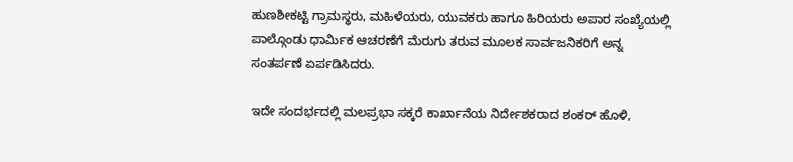ಹುಣಶೀಕಟ್ಟಿ ಗ್ರಾಮಸ್ಥರು, ಮಹಿಳೆಯರು, ಯುವಕರು ಹಾಗೂ ಹಿರಿಯರು ಅಪಾರ ಸಂಖ್ಯೆಯಲ್ಲಿ ಪಾಲ್ಗೊಂಡು ಧಾರ್ಮಿಕ ಆಚರಣೆಗೆ ಮೆರುಗು ತರುವ ಮೂಲಕ ಸಾರ್ವಜನಿಕರಿಗೆ ಅನ್ನ ಸಂತರ್ಪಣೆ ಏರ್ಪಡಿಸಿದರು.

ಇದೇ ಸಂದರ್ಭದಲ್ಲಿ ಮಲಪ್ರಭಾ ಸಕ್ಕರೆ ಕಾರ್ಖಾನೆಯ ನಿರ್ದೇಶಕರಾದ ಶಂಕರ್ ಹೊಳಿ,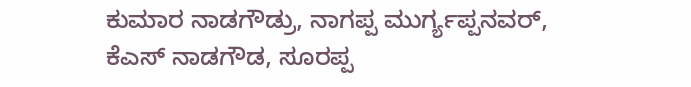ಕುಮಾರ ನಾಡಗೌಡ್ರು, ನಾಗಪ್ಪ ಮುರ್ಗ್ಯಪ್ಪನವರ್, ಕೆಎಸ್ ನಾಡಗೌಡ, ಸೂರಪ್ಪ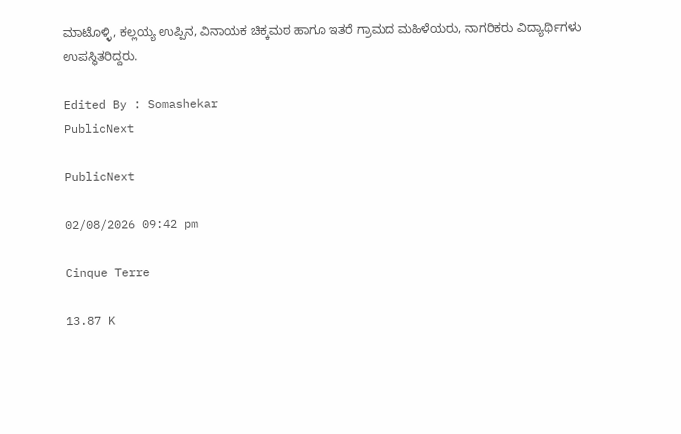ಮಾಟೊಳ್ಳಿ, ಕಲ್ಲಯ್ಯ ಉಪ್ಪಿನ, ವಿನಾಯಕ ಚಿಕ್ಕಮಠ ಹಾಗೂ ಇತರೆ ಗ್ರಾಮದ ಮಹಿಳೆಯರು, ನಾಗರಿಕರು ವಿದ್ಯಾರ್ಥಿಗಳು ಉಪಸ್ಥಿತರಿದ್ದರು.

Edited By : Somashekar
PublicNext

PublicNext

02/08/2026 09:42 pm

Cinque Terre

13.87 K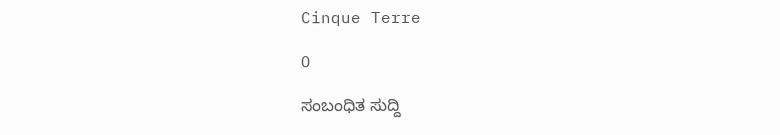Cinque Terre

0

ಸಂಬಂಧಿತ ಸುದ್ದಿ